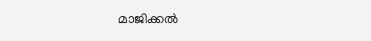മാജിക്കൽ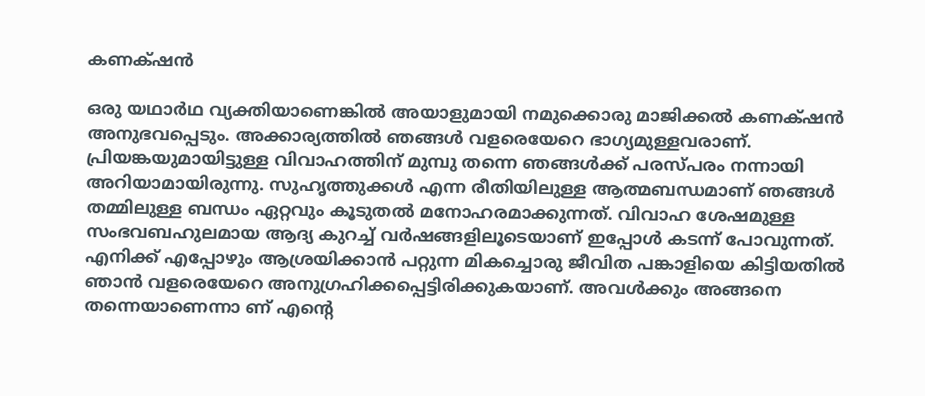കണക്‌ഷൻ

ഒരു യഥാര്‍ഥ വ്യക്തിയാണെങ്കില്‍ അയാളുമായി നമുക്കൊരു മാജിക്കല്‍ കണക്‌ഷന്‍ അനുഭവപ്പെടും. അക്കാര്യത്തില്‍ ഞങ്ങള്‍ വളരെയേറെ ഭാഗ്യമുള്ളവരാണ്. പ്രിയങ്കയുമായിട്ടുള്ള വിവാഹത്തിന് മുമ്പു തന്നെ ഞങ്ങള്‍ക്ക് പരസ്പരം നന്നായി അറിയാമായിരുന്നു. സുഹൃത്തുക്കള്‍ എന്ന രീതിയിലുള്ള ആത്മബന്ധമാണ് ഞങ്ങള്‍ തമ്മിലുള്ള ബന്ധം ഏറ്റവും കൂടുതല്‍ മനോഹരമാക്കുന്നത്. വിവാഹ ശേഷമുള്ള സംഭവബഹുലമായ ആദ്യ കുറച്ച് വര്‍ഷങ്ങളിലൂടെയാണ് ഇപ്പോള്‍ കടന്ന് പോവുന്നത്. എനിക്ക് എപ്പോഴും ആശ്രയിക്കാന്‍ പറ്റുന്ന മികച്ചൊരു ജീവിത പങ്കാളിയെ കിട്ടിയതില്‍ ഞാന്‍ വളരെയേറെ അനുഗ്രഹിക്കപ്പെട്ടിരിക്കുകയാണ്. അവള്‍ക്കും അങ്ങനെ തന്നെയാണെന്നാ ണ് എന്‍റെ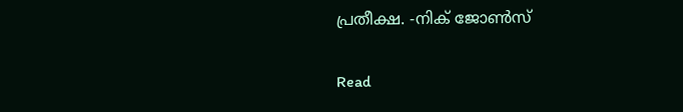പ്രതീക്ഷ. -നിക് ജോണ്‍സ്

Read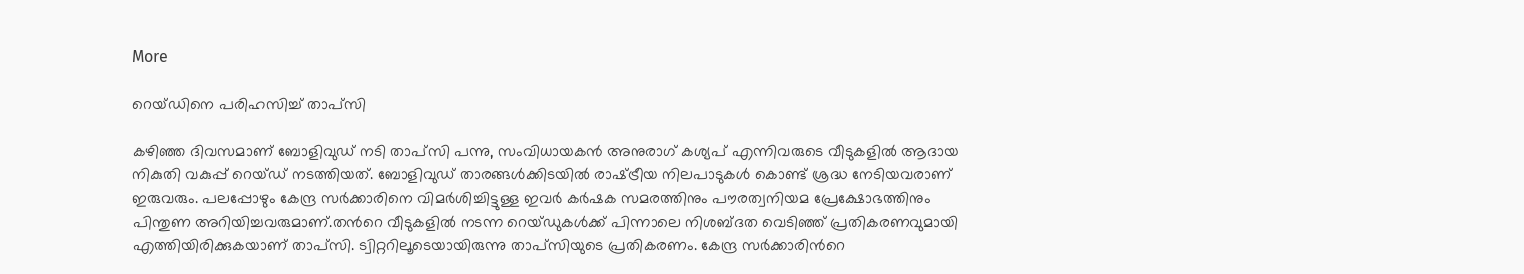More

റെയ്ഡിനെ പരിഹസിച്ച് താപ്സി

കഴിഞ്ഞ ദിവസമാണ് ബോളിവുഡ് നടി താപ്സി പന്നു, സംവിധായകന്‍ അനുരാഗ് കശ്യപ് എന്നിവരുടെ വീടുകളില്‍ ആദായ നികുതി വകുപ്പ് റെയ്ഡ് നടത്തിയത്. ബോളിവുഡ് താരങ്ങള്‍ക്കിടയിൽ രാഷ്‌ട്രീയ നിലപാടുകള്‍ കൊണ്ട് ശ്രദ്ധ നേടിയവരാണ് ഇരുവരും. പലപ്പോഴും കേന്ദ്ര സര്‍ക്കാരിനെ വിമര്‍ശിച്ചിട്ടുള്ള ഇവർ കര്‍ഷക സമരത്തിനും പൗരത്വനിയമ പ്രേക്ഷോഭത്തിനും പിന്തുണ അറിയിച്ചവരുമാണ്.തന്‍റെ വീടുകളിൽ നടന്ന റെയ്ഡുകള്‍ക്ക് പിന്നാലെ നിശബ്ദത വെടിഞ്ഞ് പ്രതികരണവുമായി എത്തിയിരിക്കുകയാണ് താപ്സി. ട്വിറ്ററിലൂടെയായിരുന്നു താപ്സിയുടെ പ്രതികരണം. കേന്ദ്ര സര്‍ക്കാരിന്‍റെ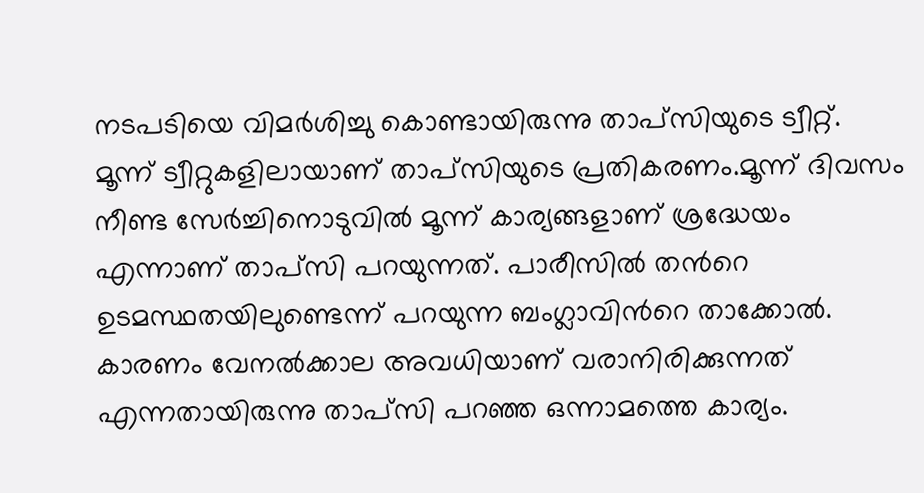നടപടിയെ വിമര്‍ശിച്ചു കൊണ്ടായിരുന്നു താപ്സിയുടെ ട്വീറ്റ്. മൂന്ന് ട്വീറ്റുകളിലായാണ് താപ്സിയുടെ പ്രതികരണം.മൂന്ന് ദിവസം നീണ്ട സേര്‍ച്ചിനൊടുവില്‍ മൂന്ന് കാര്യങ്ങളാണ് ശ്രദ്ധേയം എന്നാണ് താപ്സി പറയുന്നത്. പാരീസില്‍ തന്‍റെ ഉടമസ്ഥതയിലുണ്ടെന്ന് പറയുന്ന ബംഗ്ലാവിന്‍റെ താക്കോല്‍. കാരണം വേനല്‍ക്കാല അവധിയാണ് വരാനിരിക്കുന്നത് എന്നതായിരുന്നു താപ്സി പറഞ്ഞ ഒന്നാമത്തെ കാര്യം.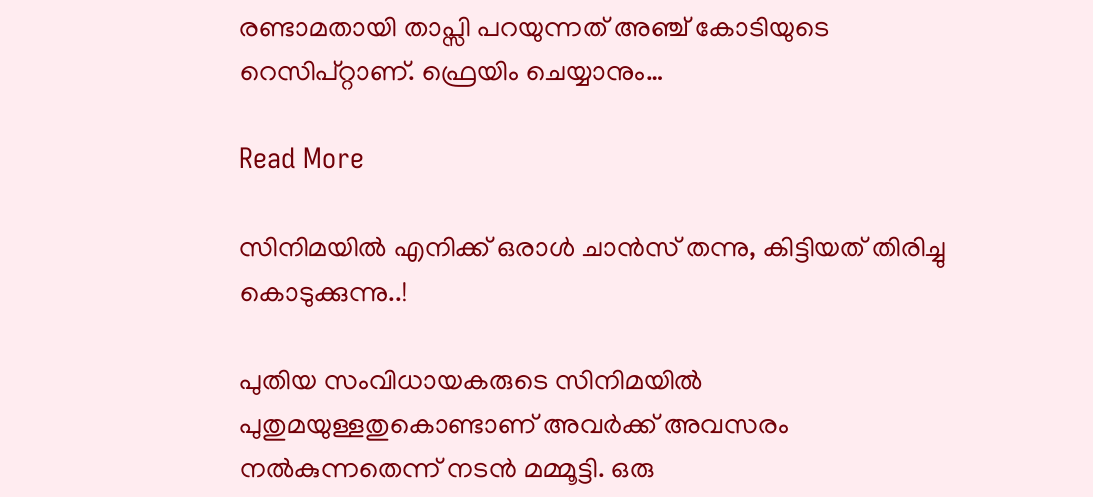രണ്ടാമതായി താപ്സി പറയുന്നത് അഞ്ച് കോടിയുടെ റെസിപ്റ്റാണ്. ഫ്രെയിം ചെയ്യാനും…

Read More

സിനിമയിൽ എനിക്ക് ഒരാള്‍ ചാന്‍സ് തന്നു, കിട്ടിയത് തിരിച്ചു കൊടുക്കുന്നു..!

പുതിയ സംവിധായകരുടെ സിനിമയിൽ പുതുമയുള്ളതുകൊണ്ടാണ് അവർക്ക് അവസരം നൽകുന്നതെന്ന് നടൻ മമ്മൂട്ടി. ഒരു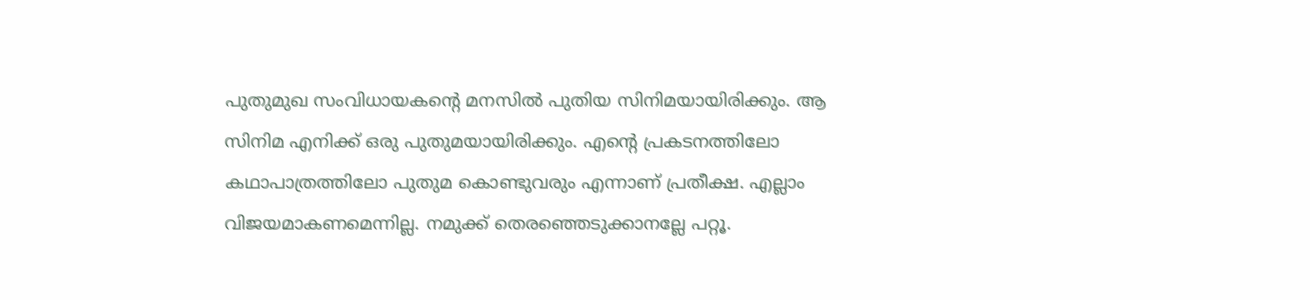പുതുമുഖ സംവിധായകന്‍റെ മനസില്‍ പുതിയ സിനിമയായിരിക്കും. ആ സിനിമ എനിക്ക് ഒരു പുതുമയായിരിക്കും. എന്‍റെ പ്രകടനത്തിലോ കഥാപാത്രത്തിലോ പുതുമ കൊണ്ടുവരും എന്നാണ് പ്രതീക്ഷ. എല്ലാം വിജയമാകണമെന്നില്ല. നമുക്ക് തെരഞ്ഞെടുക്കാനല്ലേ പറ്റൂ.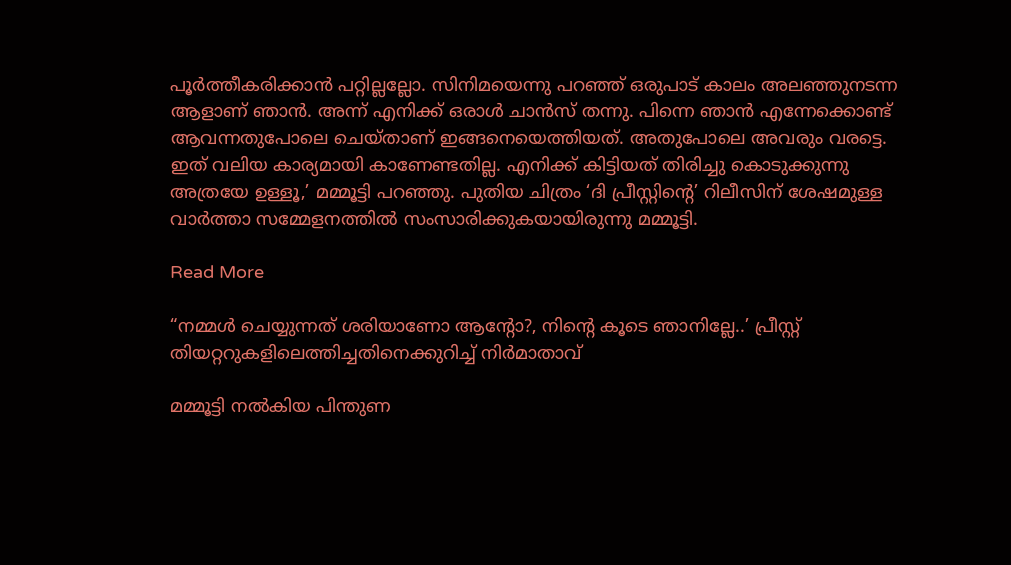പൂര്‍ത്തീകരിക്കാന്‍ പറ്റില്ലല്ലോ. സിനിമയെന്നു പറഞ്ഞ് ഒരുപാട് കാലം അലഞ്ഞുനടന്ന ആളാണ് ഞാൻ. അന്ന് എനിക്ക് ഒരാള്‍ ചാന്‍സ് തന്നു. പിന്നെ ഞാന്‍ എന്നേക്കൊണ്ട് ആവന്നതുപോലെ ചെയ്താണ് ഇങ്ങനെയെത്തിയത്. അതുപോലെ അവരും വരട്ടെ. ഇത് വലിയ കാര്യമായി കാണേണ്ടതില്ല. എനിക്ക് കിട്ടിയത് തിരിച്ചു കൊടുക്കുന്നു അത്രയേ ഉള്ളൂ,’ മമ്മൂട്ടി പറഞ്ഞു. പുതിയ ചിത്രം ‘ദി പ്രീസ്റ്റിന്‍റെ’ റിലീസിന് ശേഷമുള്ള വാർത്താ സമ്മേളനത്തിൽ സംസാരിക്കുകയായിരുന്നു മമ്മൂട്ടി.

Read More

“നമ്മൾ ചെയ്യുന്നത് ശരിയാണോ ആന്‍റോ?, നിന്‍റെ കൂടെ ഞാനില്ലേ..’ പ്രീസ്റ്റ് തിയറ്ററുകളിലെത്തിച്ചതിനെക്കുറിച്ച്‌ നിർമാതാവ്

മമ്മൂട്ടി നൽകിയ പിന്തുണ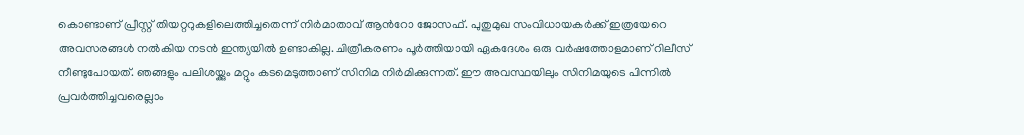കൊണ്ടാണ് പ്രീസ്റ്റ് തിയറ്ററുകളിലെത്തിച്ചതെന്ന് നിർമാതാവ് ആന്‍റോ ജോസഫ്. പുതുമുഖ സംവിധായകർക്ക് ഇത്രയേറെ അവസരങ്ങൾ നൽകിയ നടൻ ഇന്ത്യയിൽ ഉണ്ടാകില്ല. ചിത്രീകരണം പൂർത്തിയായി ഏകദേശം ഒരു വർഷത്തോളമാണ് റിലീസ് നീണ്ടുപോയത്. ഞങ്ങളും പലിശയ്ക്കും മറ്റും കടമെടുത്താണ് സിനിമ നിർമിക്കുന്നത്. ഈ അവസ്ഥയിലും സിനിമയുടെ പിന്നിൽ പ്രവർത്തിച്ചവരെല്ലാം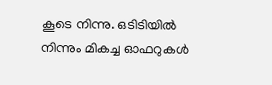കൂടെ നിന്നു. ഒടിടിയിൽ നിന്നും മികച്ച ഓഫറുകൾ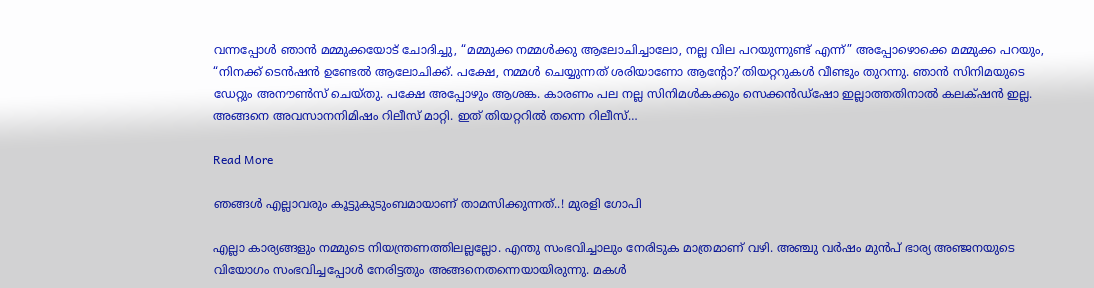വന്നപ്പോൾ ഞാൻ മമ്മുക്കയോട് ചോദിച്ചു, “മമ്മുക്ക നമ്മൾക്കു ആലോചിച്ചാലോ, നല്ല വില പറയുന്നുണ്ട് എന്ന്” അപ്പോഴൊക്കെ മമ്മുക്ക പറയും, “നിനക്ക് ടെൻഷൻ ഉണ്ടേൽ ആലോചിക്ക്. പക്ഷേ, നമ്മൾ ചെയ്യുന്നത് ശരിയാണോ ആന്‍റോ?’തിയറ്ററുകൾ വീണ്ടും തുറന്നു. ഞാൻ സിനിമയുടെ ഡേറ്റും അനൗൺസ് ചെയ്തു. പക്ഷേ അപ്പോഴും ആശങ്ക. കാരണം പല നല്ല സിനിമൾകക്കും സെക്കൻഡ്ഷോ ഇല്ലാത്തതിനാൽ കലക്‌ഷൻ ഇല്ല. അങ്ങനെ അവസാനനിമിഷം റിലീസ് മാറ്റി. ഇത് തിയറ്ററിൽ തന്നെ റിലീസ്…

Read More

ഞങ്ങള്‍ എല്ലാവരും കൂട്ടുകുടുംബമായാണ് താമസിക്കുന്നത്..! മുരളി ഗോപി

എല്ലാ കാര്യങ്ങളും നമ്മുടെ നിയന്ത്രണത്തിലല്ലല്ലോ. എന്തു സംഭവിച്ചാലും നേരിടുക മാത്രമാണ് വഴി. അഞ്ചു വര്‍ഷം മുന്‍പ് ഭാര്യ അഞ്ജനയുടെ വിയോഗം സംഭവിച്ചപ്പോള്‍ നേരിട്ടതും അങ്ങനെതന്നെയായിരുന്നു. മകള്‍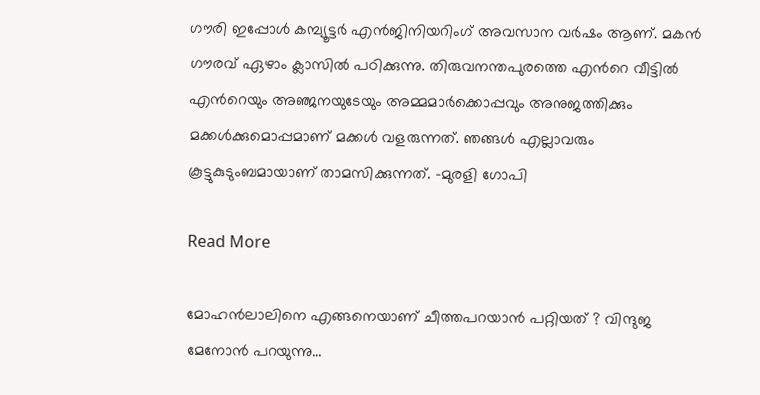ഗൗരി ഇപ്പോള്‍ കമ്പ്യൂട്ടര്‍ എൻജിനിയറിംഗ് അവസാന വര്‍ഷം ആണ്. മകന്‍ ഗൗരവ് ഏഴാം ക്ലാസില്‍ പഠിക്കുന്നു. തിരുവനന്തപുരത്തെ എന്‍റെ വീട്ടില്‍ എന്‍റെയും അഞ്ജനയുടേയും അമ്മമാർക്കൊപ്പവും അനുജത്തിക്കും മക്കൾക്കുമൊപ്പമാണ് മക്കൾ വളരുന്നത്. ഞങ്ങള്‍ എല്ലാവരും കൂട്ടുകുടുംബമായാണ് താമസിക്കുന്നത്. –മുരളി ഗോപി

Read More

മോഹൻലാലിനെ എങ്ങനെയാണ് ചീത്തപറയാൻ പറ്റിയത് ? വിന്ദുജ മേനോൻ പറയുന്നു…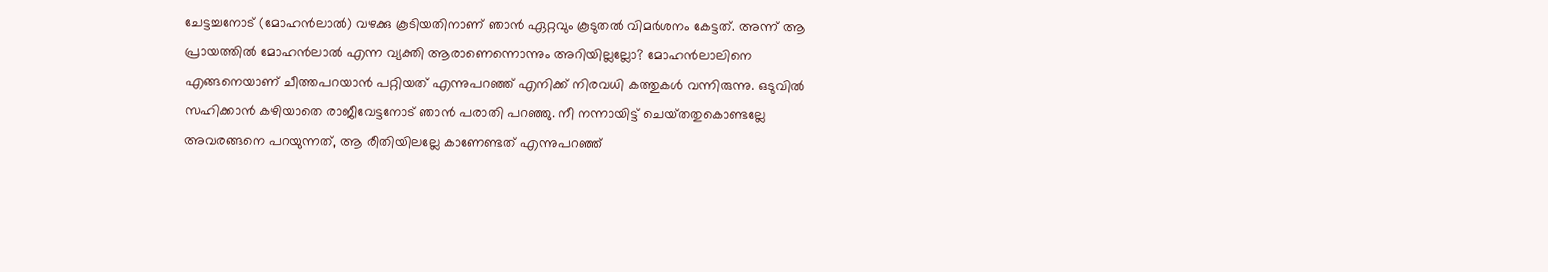ചേട്ടച്ചനോട് (മോഹൻലാൽ) വഴക്കു കൂടിയതിനാണ് ഞാൻ ഏറ്റവും കൂടുതൽ വിമർശനം കേട്ടത്. അന്ന് ആ പ്രായത്തിൽ മോഹൻലാൽ എന്ന വ്യക്തി ആരാണെന്നൊന്നും അറിയില്ലല്ലോ? മോഹൻലാലിനെ എങ്ങനെയാണ് ചീത്തപറയാൻ പറ്റിയത് എന്നുപറഞ്ഞ് എനിക്ക് നിരവധി കത്തുകൾ വന്നിരുന്നു. ഒടുവിൽ സഹിക്കാൻ കഴിയാതെ രാജീവേട്ടനോട് ഞാൻ പരാതി പറഞ്ഞു. നീ നന്നായിട്ട് ചെയ‌്തതുകൊണ്ടല്ലേ അവരങ്ങനെ പറയുന്നത്, ആ രീതിയിലല്ലേ കാണേണ്ടത് എന്നുപറഞ്ഞ്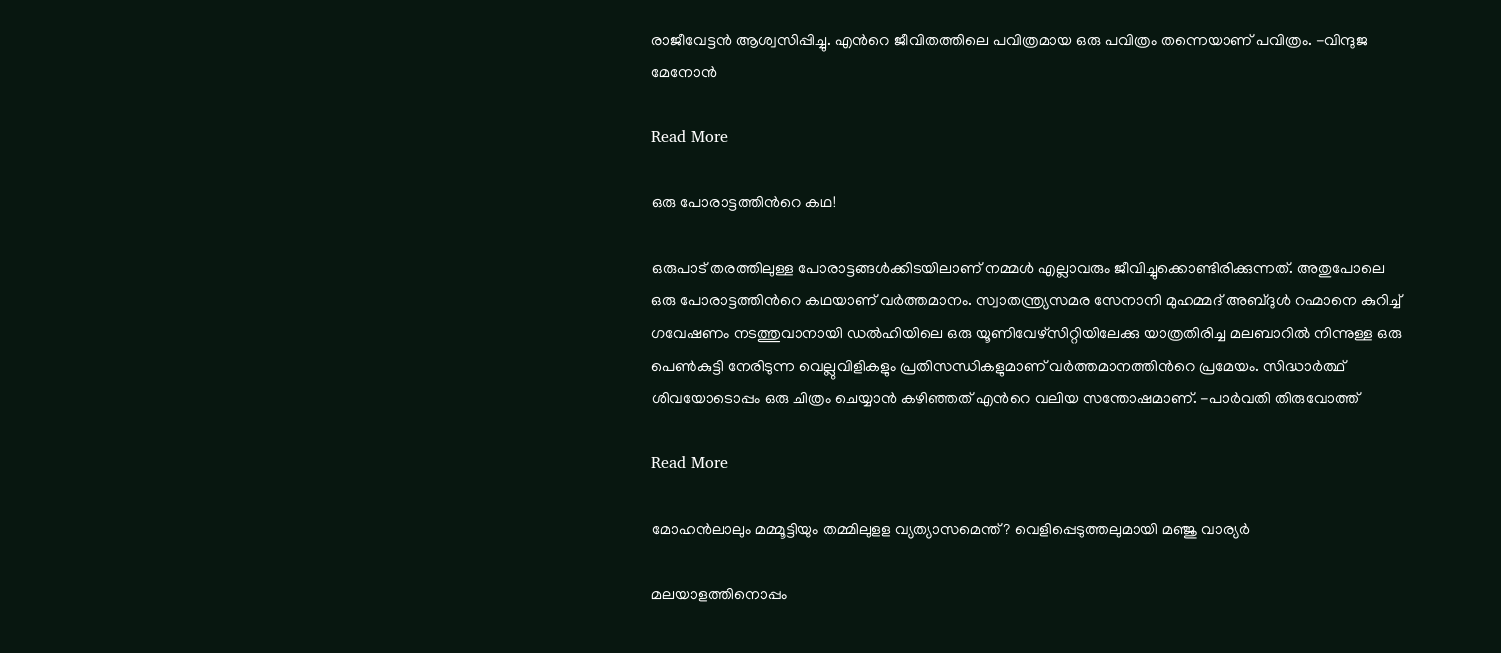രാജീവേട്ടൻ ആശ്വസിപ്പിച്ചു. എന്‍റെ ജീവിതത്തിലെ പവിത്രമായ ഒരു പവിത്രം തന്നെയാണ് പവിത്രം. -വിന്ദുജ മേനോൻ

Read More

ഒരു പോരാട്ടത്തിന്‍റെ കഥ!

ഒരുപാട് തരത്തിലുള്ള പോരാട്ടങ്ങൾക്കിടയിലാണ് നമ്മൾ എല്ലാവരും ജീവിച്ചുക്കൊണ്ടിരിക്കുന്നത്. അതുപോലെ ഒരു പോരാട്ടത്തിന്‍റെ കഥയാണ് വർത്തമാനം. സ്വാതന്ത്ര്യസമര സേനാനി മുഹമ്മദ് അബ്ദുള്‍ റഹ്മാനെ കുറിച്ച് ഗവേഷണം നടത്തുവാനായി ഡല്‍ഹിയിലെ ഒരു യൂണിവേഴ്സിറ്റിയിലേക്കു യാത്രതിരിച്ച മലബാറില്‍ നിന്നുള്ള ഒരു പെണ്‍കുട്ടി നേരിടുന്ന വെല്ലുവിളികളും പ്രതിസന്ധികളുമാണ് വര്‍ത്തമാനത്തിന്‍റെ പ്രമേയം. സിദ്ധാർത്ഥ് ശിവയോടൊപ്പം ഒരു ചിത്രം ചെയ്യാൻ കഴിഞ്ഞത് എന്‍റെ വലിയ സന്തോഷമാണ്. -പാർവതി തിരുവോത്ത്

Read More

മോഹന്‍ലാലും മമ്മൂട്ടിയും തമ്മിലുളള വ്യത്യാസമെന്ത്? വെളിപ്പെടുത്തലുമായി മഞ്ജു വാര്യര്‍

മലയാളത്തിനൊപ്പം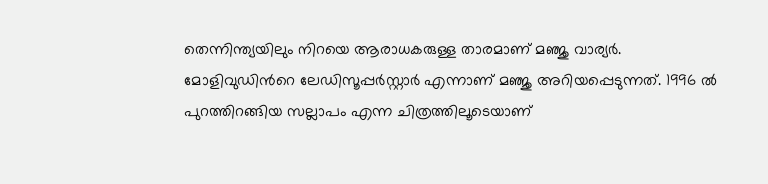തെന്നിന്ത്യയിലും നിറയെ ആരാധകരുള്ള താരമാണ് മഞ്ജു വാര്യര്‍. മോളിവുഡിന്‍റെ ലേഡിസൂപ്പര്‍സ്റ്റാര്‍ എന്നാണ് മഞ്ജു അറിയപ്പെടുന്നത്. 1996 ല്‍ പുറത്തിറങ്ങിയ സല്ലാപം എന്ന ചിത്രത്തിലൂടെയാണ്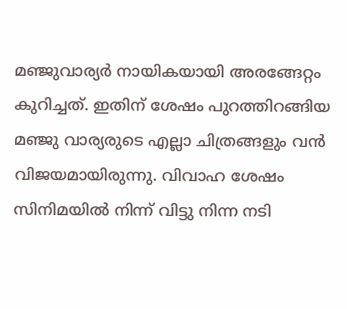മഞ്ജുവാര്യര്‍ നായികയായി അരങ്ങേറ്റം കുറിച്ചത്. ഇതിന് ശേഷം പുറത്തിറങ്ങിയ മഞ്ജു വാര്യരുടെ എല്ലാ ചിത്രങ്ങളും വന്‍ വിജയമായിരുന്നു. വിവാഹ ശേഷം സിനിമയില്‍ നിന്ന് വിട്ടു നിന്ന നടി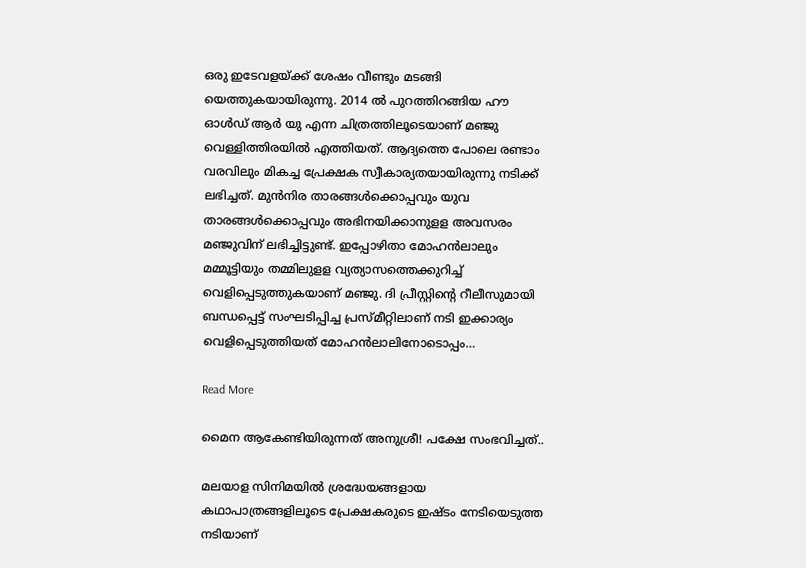ഒരു ഇടേവളയ്ക്ക് ശേഷം വീണ്ടും മടങ്ങി യെത്തുകയായിരുന്നു. 2014 ല്‍ പുറത്തിറങ്ങിയ ഹൗ ഓള്‍ഡ് ആര്‍ യു എന്ന ചിത്രത്തിലൂടെയാണ് മഞ്ജു വെള്ളിത്തിരയില്‍ എത്തിയത്. ആദ്യത്തെ പോലെ രണ്ടാം വരവിലും മികച്ച പ്രേക്ഷക സ്വീകാര്യതയായിരുന്നു നടിക്ക് ലഭിച്ചത്. മുന്‍നിര താരങ്ങള്‍ക്കൊപ്പവും യുവ താരങ്ങള്‍ക്കൊപ്പവും അഭിനയിക്കാനുളള അവസരം മഞ്ജുവിന് ലഭിച്ചിട്ടുണ്ട്. ഇപ്പോഴിതാ മോഹന്‍ലാലും മമ്മൂട്ടിയും തമ്മിലുളള വ്യത്യാസത്തെക്കുറിച്ച് വെളിപ്പെടുത്തുകയാണ് മഞ്ജു. ദി പ്രീസ്റ്റിന്‍റെ റീലീസുമായി ബന്ധപ്പെട്ട് സംഘടിപ്പിച്ച പ്രസ്മീറ്റിലാണ് നടി ഇക്കാര്യം വെളിപ്പെടുത്തിയത് മോഹന്‍ലാലിനോടൊപ്പം…

Read More

മൈന ആകേണ്ടിയിരുന്നത് അനുശ്രീ! പക്ഷേ സംഭവിച്ചത്..

മലയാള സിനിമയില്‍ ശ്രദ്ധേയങ്ങളായ കഥാപാത്രങ്ങളിലൂടെ പ്രേക്ഷകരുടെ ഇഷ്ടം നേടിയെടുത്ത നടിയാണ്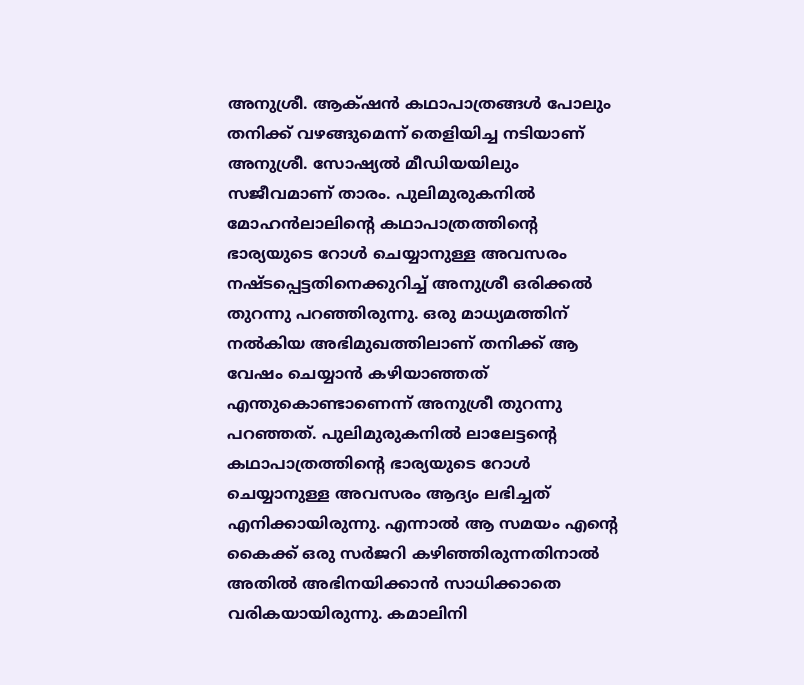അനുശ്രീ. ആക്‌ഷന്‍ കഥാപാത്രങ്ങള്‍ പോലും തനിക്ക് വഴങ്ങുമെന്ന് തെളിയിച്ച നടിയാണ് അനുശ്രീ. സോഷ്യല്‍ മീഡിയയിലും സജീവമാണ് താരം. പുലിമുരുകനില്‍ മോഹൻലാലിന്‍റെ കഥാപാത്രത്തിന്‍റെ ഭാര്യയുടെ റോള്‍ ചെയ്യാനുള്ള അവസരം നഷ്ടപ്പെട്ടതിനെക്കുറിച്ച് അനുശ്രീ ഒരിക്കല്‍ തുറന്നു പറഞ്ഞിരുന്നു. ഒരു മാധ്യമത്തിന് നല്‍കിയ അഭിമുഖത്തിലാണ് തനിക്ക് ആ വേഷം ചെയ്യാന്‍ കഴിയാഞ്ഞത് എന്തുകൊണ്ടാണെന്ന് അനുശ്രീ തുറന്നു പറഞ്ഞത്. പുലിമുരുകനില്‍ ലാലേട്ടന്‍റെ കഥാപാത്രത്തിന്‍റെ ഭാര്യയുടെ റോള്‍ ചെയ്യാനുള്ള അവസരം ആദ്യം ലഭിച്ചത് എനിക്കായിരുന്നു. എന്നാല്‍ ആ സമയം എന്‍റെ കൈക്ക് ഒരു സര്‍ജറി കഴിഞ്ഞിരുന്നതിനാല്‍ അതില്‍ അഭിനയിക്കാന്‍ സാധിക്കാതെ വരികയായിരുന്നു. കമാലിനി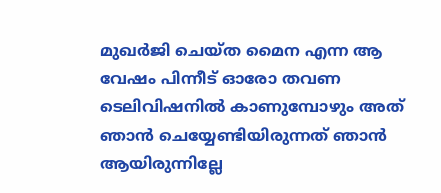മുഖര്‍ജി ചെയ്ത മൈന എന്ന ആ വേഷം പിന്നീട് ഓരോ തവണ ടെലിവിഷനില്‍ കാണുമ്പോഴും അത് ഞാന്‍ ചെയ്യേണ്ടിയിരുന്നത് ഞാന്‍ ആയിരുന്നില്ലേ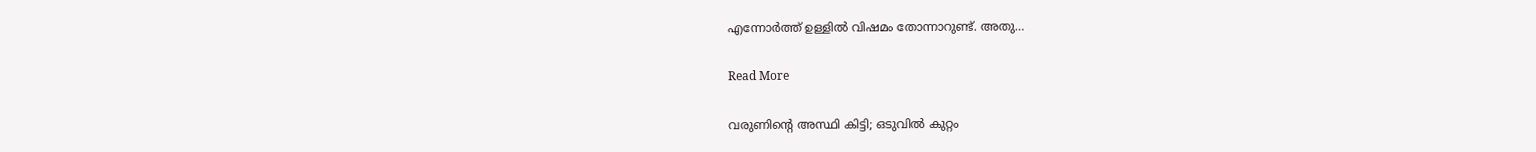എന്നോര്‍ത്ത് ഉള്ളില്‍ വിഷമം തോന്നാറുണ്ട്. അതു…

Read More

വരുണിന്‍റെ അസ്ഥി കിട്ടി; ഒടുവിൽ കുറ്റം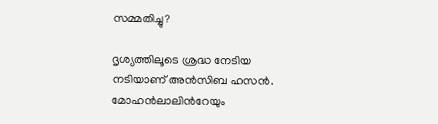സമ്മതിച്ചു‍?

ദൃശ്യത്തിലൂടെ ശ്രദ്ധ നേടിയ നടിയാണ് അൻസിബ ഹസൻ. മോഹൻലാലിന്‍റേയും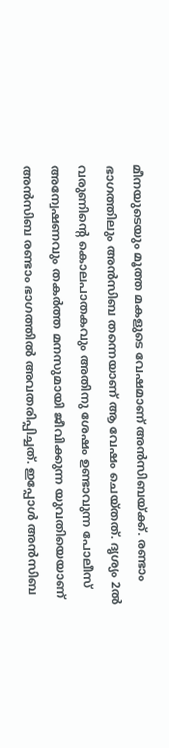മീനയുടെയും മൂത്ത മകളുടെ വേഷമാണ് അൻസിബയ്ക്ക്. രണ്ടാം ഭാഗത്തിലും അൻസിബ തന്നെയാണ് ആ വേഷം ചെയ്തത്. ദൃശ്യം 2ൽ വരുണിന്‍റെ കൊലപാതകവും അതിനു ശേഷം ഉണ്ടാവുന്ന പോലീസ് അന്വേഷണവും തകർത്ത മനസുമായി ജീവിക്കുന്ന യുവതിയെയാണ് അൻസിബ രണ്ടാം ഭാഗത്തിൽ അവതരിപ്പിച്ചത്. ഇപ്പോൾ അൻസിബ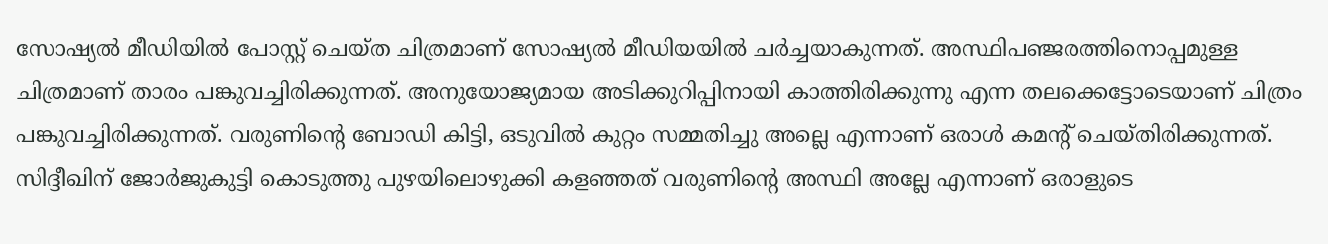സോഷ്യൽ മീഡിയിൽ പോസ്റ്റ് ചെയ്ത ചിത്രമാണ് സോഷ്യൽ മീഡിയയിൽ ചർച്ച‍‍യാകുന്നത്. അസ്ഥിപഞ്ജരത്തിനൊപ്പമുള്ള ചിത്രമാണ് താരം പങ്കുവച്ചിരിക്കുന്നത്. അനുയോജ്യമായ അടിക്കുറിപ്പിനായി കാത്തിരിക്കുന്നു എന്ന തലക്കെട്ടോടെയാണ് ചിത്രം പങ്കുവച്ചിരിക്കുന്നത്. വരുണിന്‍റെ ബോഡി കിട്ടി, ഒടുവിൽ കുറ്റം സമ്മതിച്ചു അല്ലെ എന്നാണ് ഒരാൾ കമന്‍റ് ചെയ്തിരിക്കുന്നത്. സിദ്ദീഖിന് ജോർജുകുട്ടി കൊടുത്തു പുഴയിലൊഴുക്കി കളഞ്ഞത് വരുണിന്‍റെ അസ്ഥി അല്ലേ എന്നാണ് ഒരാളുടെ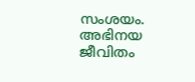സംശയം. അഭിനയ ജീവിതം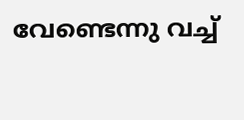വേണ്ടെന്നു വച്ച്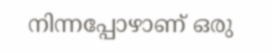നിന്നപ്പോഴാണ് ഒരു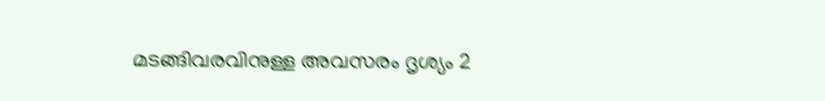മടങ്ങിവരവിനുള്ള അവസരം ദൃശ്യം 2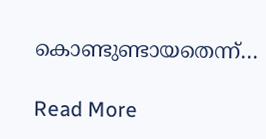കൊണ്ടുണ്ടായതെന്ന്…

Read More